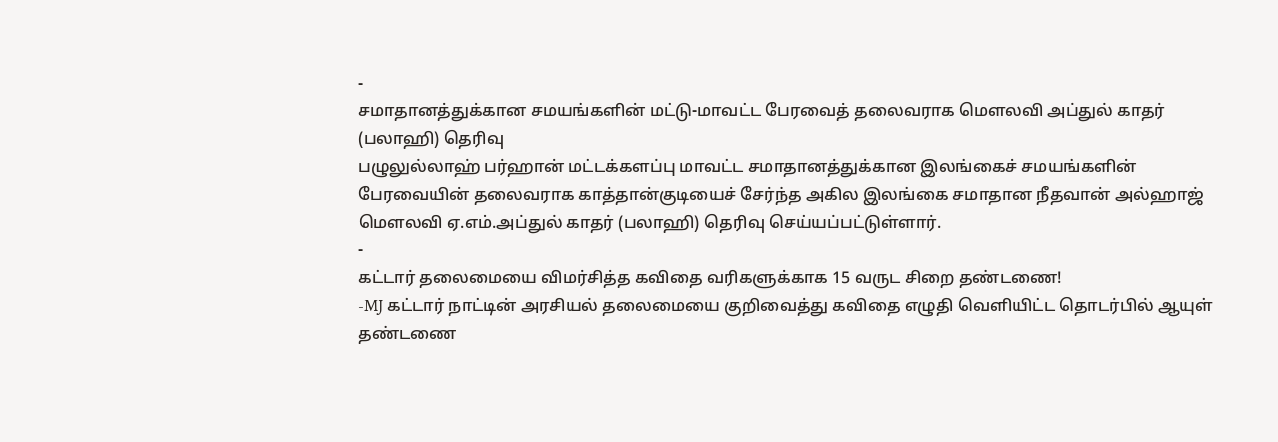-
சமாதானத்துக்கான சமயங்களின் மட்டு-மாவட்ட பேரவைத் தலைவராக மௌலவி அப்துல் காதர் (பலாஹி) தெரிவு
பழுலுல்லாஹ் பர்ஹான் மட்டக்களப்பு மாவட்ட சமாதானத்துக்கான இலங்கைச் சமயங்களின் பேரவையின் தலைவராக காத்தான்குடியைச் சேர்ந்த அகில இலங்கை சமாதான நீதவான் அல்ஹாஜ் மௌலவி ஏ.எம்.அப்துல் காதர் (பலாஹி) தெரிவு செய்யப்பட்டுள்ளார்.
-
கட்டார் தலைமையை விமர்சித்த கவிதை வரிகளுக்காக 15 வருட சிறை தண்டணை!
-MJ கட்டார் நாட்டின் அரசியல் தலைமையை குறிவைத்து கவிதை எழுதி வெளியிட்ட தொடர்பில் ஆயுள் தண்டணை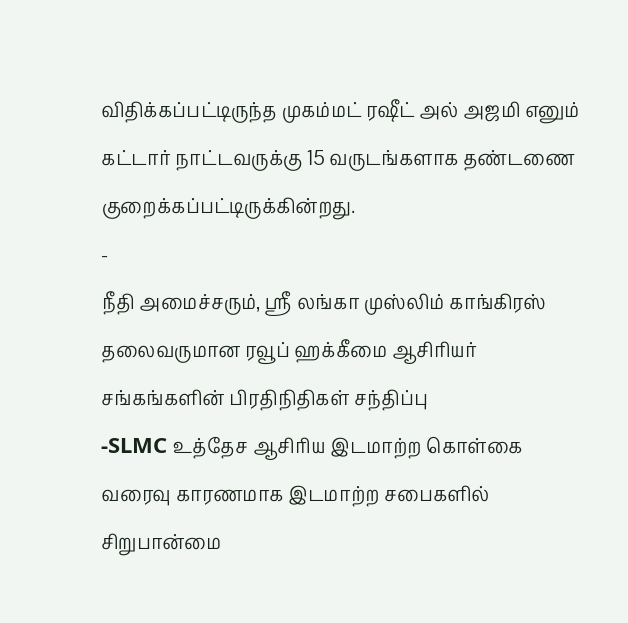விதிக்கப்பட்டிருந்த முகம்மட் ரஷீட் அல் அஜமி எனும் கட்டார் நாட்டவருக்கு 15 வருடங்களாக தண்டணை குறைக்கப்பட்டிருக்கின்றது.
-
நீதி அமைச்சரும், ஸ்ரீ லங்கா முஸ்லிம் காங்கிரஸ் தலைவருமான ரவூப் ஹக்கீமை ஆசிரியர் சங்கங்களின் பிரதிநிதிகள் சந்திப்பு
-SLMC உத்தேச ஆசிரிய இடமாற்ற கொள்கை வரைவு காரணமாக இடமாற்ற சபைகளில் சிறுபான்மை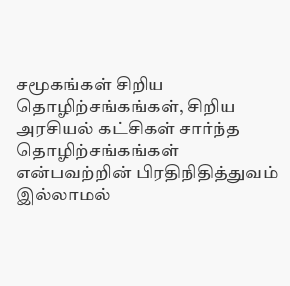சமூகங்கள் சிறிய தொழிற்சங்கங்கள், சிறிய அரசியல் கட்சிகள் சார்ந்த தொழிற்சங்கங்கள் என்பவற்றின் பிரதிநிதித்துவம் இல்லாமல்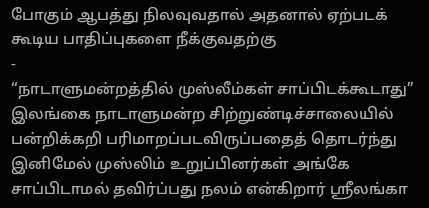போகும் ஆபத்து நிலவுவதால் அதனால் ஏற்படக் கூடிய பாதிப்புகளை நீக்குவதற்கு
-
“நாடாளுமன்றத்தில் முஸ்லீம்கள் சாப்பிடக்கூடாது”
இலங்கை நாடாளுமன்ற சிற்றுண்டிச்சாலையில் பன்றிக்கறி பரிமாறப்படவிருப்பதைத் தொடர்ந்து இனிமேல் முஸ்லிம் உறுப்பினர்கள் அங்கே சாப்பிடாமல் தவிர்ப்பது நலம் என்கிறார் ஸ்ரீலங்கா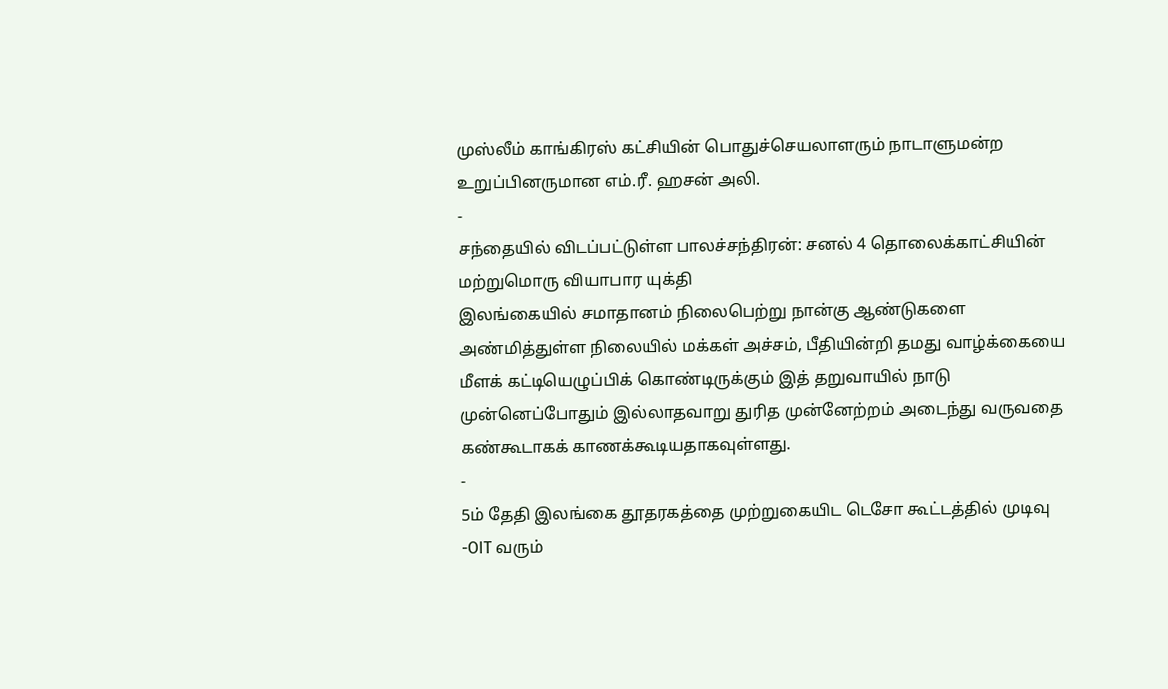முஸ்லீம் காங்கிரஸ் கட்சியின் பொதுச்செயலாளரும் நாடாளுமன்ற உறுப்பினருமான எம்.ரீ. ஹசன் அலி.
-
சந்தையில் விடப்பட்டுள்ள பாலச்சந்திரன்: சனல் 4 தொலைக்காட்சியின் மற்றுமொரு வியாபார யுக்தி
இலங்கையில் சமாதானம் நிலைபெற்று நான்கு ஆண்டுகளை அண்மித்துள்ள நிலையில் மக்கள் அச்சம், பீதியின்றி தமது வாழ்க்கையை மீளக் கட்டியெழுப்பிக் கொண்டிருக்கும் இத் தறுவாயில் நாடு முன்னெப்போதும் இல்லாதவாறு துரித முன்னேற்றம் அடைந்து வருவதை கண்கூடாகக் காணக்கூடியதாகவுள்ளது.
-
5ம் தேதி இலங்கை தூதரகத்தை முற்றுகையிட டெசோ கூட்டத்தில் முடிவு
-OIT வரும்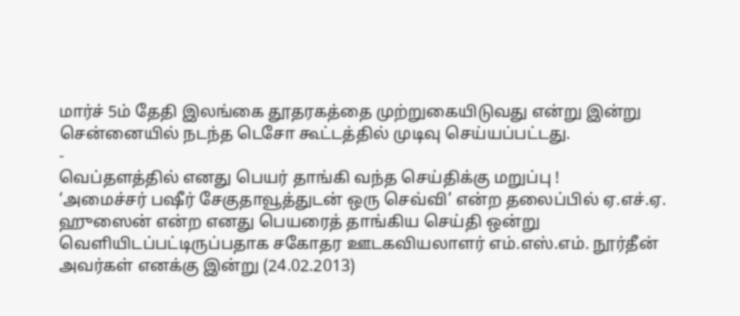மார்ச் 5ம் தேதி இலங்கை தூதரகத்தை முற்றுகையிடுவது என்று இன்று சென்னையில் நடந்த டெசோ கூட்டத்தில் முடிவு செய்யப்பட்டது.
-
வெப்தளத்தில் எனது பெயர் தாங்கி வந்த செய்திக்கு மறுப்பு !
‘அமைச்சர் பஷீர் சேகுதாவூத்துடன் ஒரு செவ்வி’ என்ற தலைப்பில் ஏ.எச்.ஏ. ஹுஸைன் என்ற எனது பெயரைத் தாங்கிய செய்தி ஒன்று வெளியிடப்பட்டிருப்பதாக சகோதர ஊடகவியலாளர் எம்.எஸ்.எம். நூர்தீன் அவர்கள் எனக்கு இன்று (24.02.2013)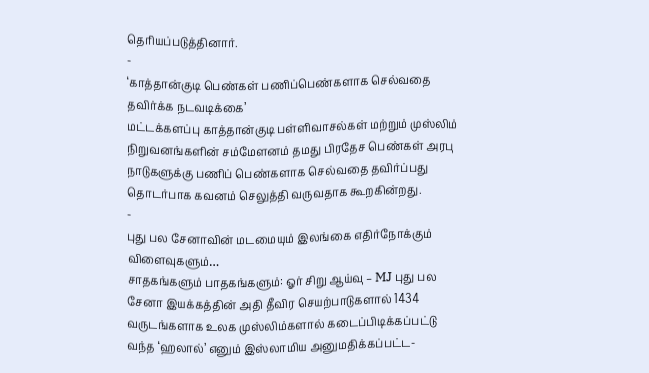தெரியப்படுத்தினார்.
-
‘காத்தான்குடி பெண்கள் பணிப்பெண்களாக செல்வதை தவிர்க்க நடவடிக்கை’
மட்டக்களப்பு காத்தான்குடி பள்ளிவாசல்கள் மற்றும் முஸ்லிம் நிறுவனங்களின் சம்மேளனம் தமது பிரதேச பெண்கள் அரபு நாடுகளுக்கு பணிப் பெண்களாக செல்வதை தவிர்ப்பது தொடர்பாக கவனம் செலுத்தி வருவதாக கூறகின்றது.
-
புது பல சேனாவின் மடமையும் இலங்கை எதிர்நோக்கும் விளைவுகளும்…
சாதகங்களும் பாதகங்களும்: ஓர் சிறு ஆய்வு – MJ புது பல சேனா இயக்கத்தின் அதி தீவிர செயற்பாடுகளால் 1434 வருடங்களாக உலக முஸ்லிம்களால் கடைப்பிடிக்கப்பட்டு வந்த ‘ஹலால்’ எனும் இஸ்லாமிய அனுமதிக்கப்பட்ட-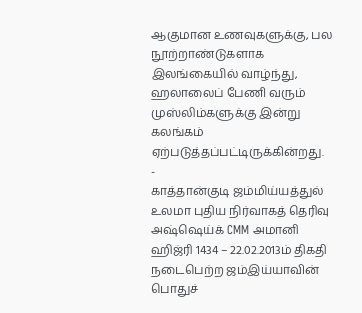ஆகுமான உணவுகளுக்கு, பல நூற்றாண்டுகளாக இலங்கையில் வாழ்ந்து, ஹலாலைப் பேணி வரும் முஸ்லிம்களுக்கு இன்று கலங்கம் ஏற்படுத்தப்பட்டிருக்கின்றது.
-
காத்தான்குடி ஜம்மிய்யத்துல் உலமா புதிய நிர்வாகத் தெரிவு
அஷ்ஷெய்க் CMM அமானி ஹிஜ்ரி 1434 – 22.02.2013ம் திகதி நடைபெற்ற ஜம்இய்யாவின் பொதுச்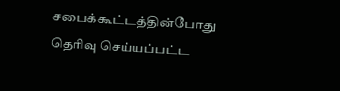சபைக்கூட்டத்தின்போது தெரிவு செய்யப்பட்ட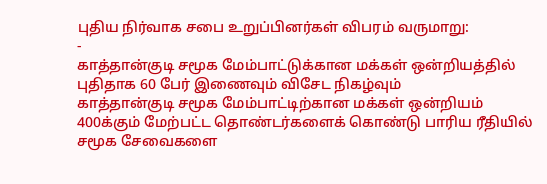புதிய நிர்வாக சபை உறுப்பினர்கள் விபரம் வருமாறு:
-
காத்தான்குடி சமூக மேம்பாட்டுக்கான மக்கள் ஒன்றியத்தில் புதிதாக 60 பேர் இணைவும் விசேட நிகழ்வும்
காத்தான்குடி சமூக மேம்பாட்டிற்கான மக்கள் ஒன்றியம் 400க்கும் மேற்பட்ட தொண்டர்களைக் கொண்டு பாரிய ரீதியில் சமூக சேவைகளை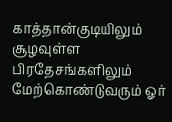காத்தான்குடியிலும் சூழவுள்ள பிரதேசங்களிலும் மேற்கொண்டுவரும் ஓர்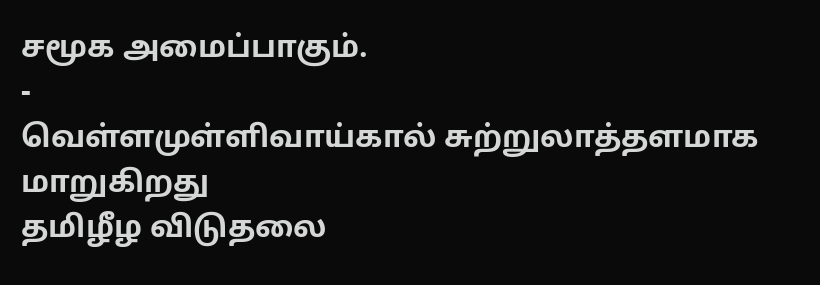சமூக அமைப்பாகும்.
-
வெள்ளமுள்ளிவாய்கால் சுற்றுலாத்தளமாக மாறுகிறது
தமிழீழ விடுதலை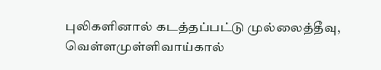புலிகளினால் கடத்தப்பட்டு முல்லைத்தீவு, வெள்ளமுள்ளிவாய்கால்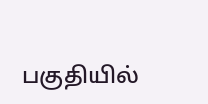பகுதியில்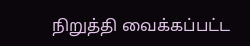நிறுத்தி வைக்கப்பட்ட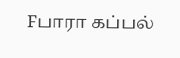Fபாரா கப்பல்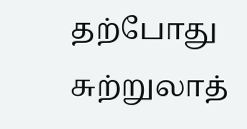தற்போது சுற்றுலாத்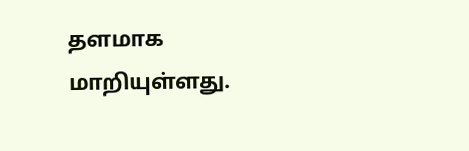தளமாக மாறியுள்ளது.